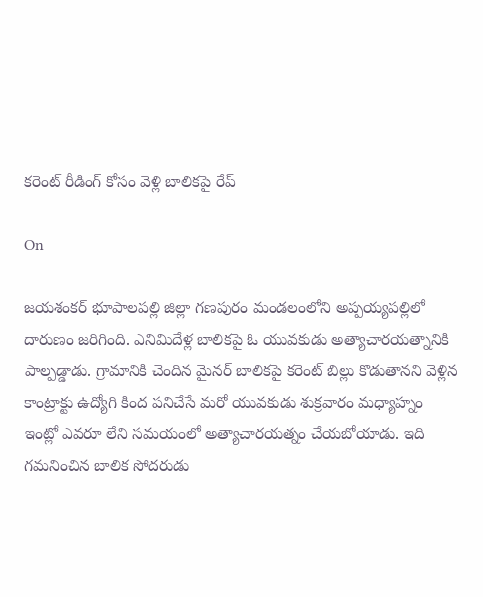కరెంట్ రీడింగ్ కోసం వెళ్లి బాలికపై రేప్

On

జయశంకర్‌ భూపాలపల్లి జిల్లా గణపురం మండలంలోని అప్పయ్యపల్లిలో దారుణం జరిగింది. ఎనిమిదేళ్ల బాలికపై ఓ యువకుడు అత్యాచారయత్నానికి పాల్పడ్డాడు. గ్రామానికి చెందిన మైనర్‌ బాలికపై కరెంట్‌ బిల్లు కొడుతానని వెళ్లిన కాంట్రాక్టు ఉద్యోగి కింద పనిచేసే మరో యువకుడు శుక్రవారం మధ్యాహ్నం ఇంట్లో ఎవరూ లేని సమయంలో అత్యాచారయత్నం చేయబోయాడు. ఇది గమనించిన బాలిక సోదరుడు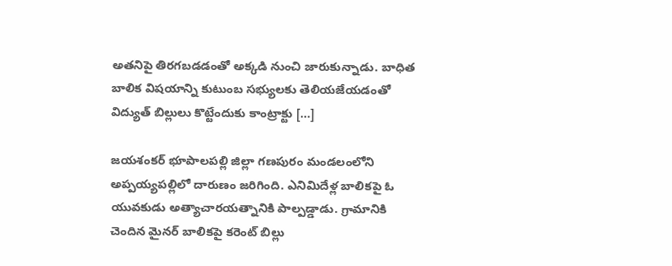అతనిపై తిరగబడడంతో అక్కడి నుంచి జారుకున్నాడు. బాధిత బాలిక విషయాన్ని కుటుంబ సభ్యులకు తెలియజేయడంతో విద్యుత్‌ బిల్లులు కొట్టేందుకు కాంట్రాక్టు […]

జయశంకర్‌ భూపాలపల్లి జిల్లా గణపురం మండలంలోని అప్పయ్యపల్లిలో దారుణం జరిగింది. ఎనిమిదేళ్ల బాలికపై ఓ యువకుడు అత్యాచారయత్నానికి పాల్పడ్డాడు. గ్రామానికి చెందిన మైనర్‌ బాలికపై కరెంట్‌ బిల్లు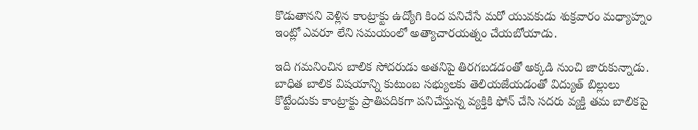కొడుతానని వెళ్లిన కాంట్రాక్టు ఉద్యోగి కింద పనిచేసే మరో యువకుడు శుక్రవారం మధ్యాహ్నం ఇంట్లో ఎవరూ లేని సమయంలో అత్యాచారయత్నం చేయబోయాడు.

ఇది గమనించిన బాలిక సోదరుడు అతనిపై తిరగబడడంతో అక్కడి నుంచి జారుకున్నాడు. బాధిత బాలిక విషయాన్ని కుటుంబ సభ్యులకు తెలియజేయడంతో విద్యుత్‌ బిల్లులు కొట్టేందుకు కాంట్రాక్టు ప్రాతిపదికగా పనిచేస్తున్న వ్యక్తికి ఫోన్‌ చేసి సదరు వ్యక్తి తమ బాలికపై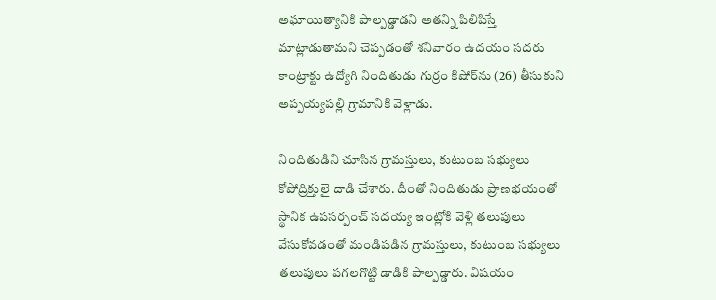అఘాయిత్యానికి పాల్పడ్డాడని అతన్ని పిలిపిస్తే మాట్లాడుతామని చెప్పడంతో శనివారం ఉదయం సదరు కాంట్రాక్టు ఉద్యోగి నిందితుడు గుర్రం కిషోర్‌ను (26) తీసుకుని అప్పయ్యపల్లి గ్రామానికి వెళ్లాడు.

నిందితుడిని చూసిన గ్రామస్తులు, కుటుంబ సభ్యులు కోపోద్రిక్తులై దాడి చేశారు. దీంతో నిందితుడు ప్రాణభయంతో స్థానిక ఉపసర్పంచ్‌ సదయ్య ఇంట్లోకి వెళ్లి తలుపులు వేసుకోవడంతో మండిపడిన గ్రామస్తులు, కుటుంబ సభ్యులు తలుపులు పగలగొట్టి డాడికి పాల్పడ్డారు. విషయం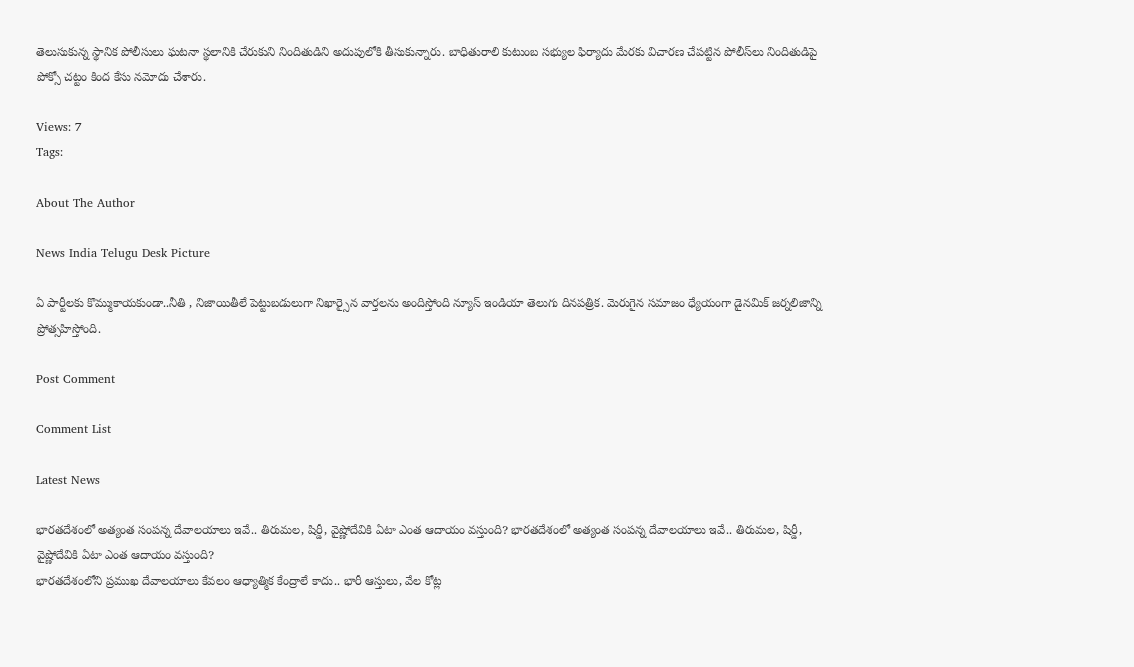తెలుసుకున్న స్థానిక పోలీసులు ఘటనా స్థలానికి చేరుకుని నిందితుడిని అదుపులోకి తీసుకున్నారు. బాధితురాలి కుటుంబ సభ్యుల ఫిర్యాదు మేరకు విచారణ చేపట్టిన పోలీస్‌లు నిందితుడిపై పోక్సో చట్టం కింద కేసు నమోదు చేశారు.

Views: 7
Tags:

About The Author

News India Telugu Desk Picture

ఏ పార్టీలకు కొమ్ముకాయకుండా..నీతి , నిజాయితీలే పెట్టుబడులుగా నిఖార్సైన వార్తలను అందిస్తోంది న్యూస్ ఇండియా తెలుగు దినపత్రిక. మెరుగైన సమాజం ధ్యేయంగా డైనమిక్ జర్నలిజాన్ని ప్రోత్సహిస్తోంది.

Post Comment

Comment List

Latest News

భారతదేశంలో అత్యంత సంపన్న దేవాలయాలు ఇవే.. తిరుమల, షిర్డీ, వైష్ణోదేవికి ఏటా ఎంత ఆదాయం వస్తుంది? భారతదేశంలో అత్యంత సంపన్న దేవాలయాలు ఇవే.. తిరుమల, షిర్డీ, వైష్ణోదేవికి ఏటా ఎంత ఆదాయం వస్తుంది?
భారతదేశంలోని ప్రముఖ దేవాలయాలు కేవలం ఆధ్యాత్మిక కేంద్రాలే కాదు.. భారీ ఆస్తులు, వేల కోట్ల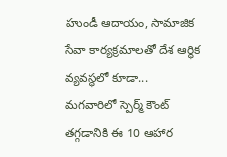హుండీ ఆదాయం, సామాజిక సేవా కార్యక్రమాలతో దేశ ఆర్థిక వ్యవస్థలో కూడా...
మగవారిలో స్పెర్మ్ కౌంట్ తగ్గడానికి ఈ 10 ఆహార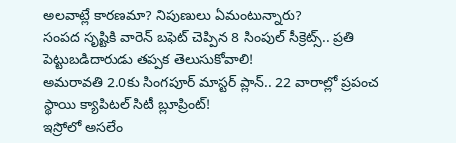అలవాట్లే కారణమా? నిపుణులు ఏమంటున్నారు?
సంపద సృష్టికి వారెన్ బఫెట్ చెప్పిన 8 సింపుల్ సీక్రెట్స్.. ప్రతి పెట్టుబడిదారుడు తప్పక తెలుసుకోవాలి!
అమరావతి 2.0కు సింగపూర్ మాస్టర్ ప్లాన్.. 22 వారాల్లో ప్రపంచ స్థాయి క్యాపిటల్ సిటీ బ్లూప్రింట్!
ఇస్రోలో అసలేం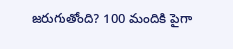జరుగుతోంది? 100 మందికి పైగా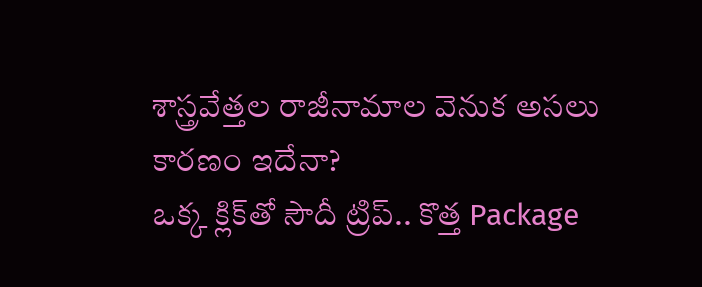శాస్త్రవేత్తల రాజీనామాల వెనుక అసలు కారణం ఇదేనా?
ఒక్క క్లిక్‌తో సౌదీ ట్రిప్.. కొత్త Package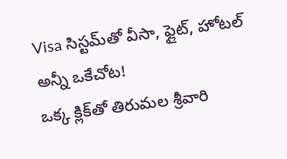Visa సిస్టమ్‌తో వీసా, ఫ్లైట్, హోటల్ అన్నీ ఒకేచోట!
ఒక్క క్లిక్‌తో తిరుమల శ్రీవారి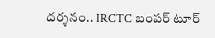దర్శనం.. IRCTC బంపర్ టూర్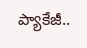ప్యాకేజీ..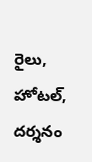రైలు, హోటల్, దర్శనం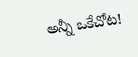అన్నీ ఒకేచోట!